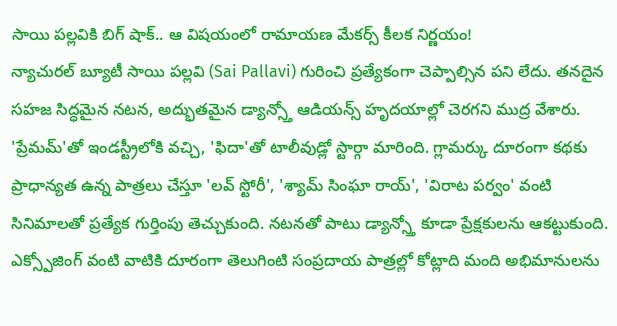సాయి పల్లవికి బిగ్ షాక్.. ఆ విషయంలో రామాయణ మేకర్స్ కీలక నిర్ణయం!
న్యాచురల్ బ్యూటీ సాయి పల్లవి (Sai Pallavi) గురించి ప్రత్యేకంగా చెప్పాల్సిన పని లేదు. తనదైన సహజ సిద్ధమైన నటన, అద్భుతమైన డ్యాన్స్తో ఆడియన్స్ హృదయాల్లో చెరగని ముద్ర వేశారు. 'ప్రేమమ్'తో ఇండస్ట్రీలోకి వచ్చి, 'ఫిదా'తో టాలీవుడ్లో స్టార్గా మారింది. గ్లామర్కు దూరంగా కథకు ప్రాధాన్యత ఉన్న పాత్రలు చేస్తూ 'లవ్ స్టోరీ', 'శ్యామ్ సింఘా రాయ్', 'విరాట పర్వం' వంటి సినిమాలతో ప్రత్యేక గుర్తింపు తెచ్చుకుంది. నటనతో పాటు డ్యాన్స్తో కూడా ప్రేక్షకులను ఆకట్టుకుంది. ఎక్స్పోజింగ్ వంటి వాటికి దూరంగా తెలుగింటి సంప్రదాయ పాత్రల్లో కోట్లాది మంది అభిమానులను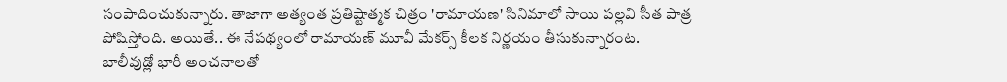సంపాదించుకున్నారు. తాజాగా అత్యంత ప్రతిష్టాత్మక చిత్రం 'రామాయణ' సినిమాలో సాయి పల్లవి సీత పాత్ర పోషిస్తోంది. అయితే.. ఈ నేపథ్యంలో రామాయణ్ మూవీ మేకర్స్ కీలక నిర్ణయం తీసుకున్నారంట.
బాలీవుడ్లో భారీ అంచనాలతో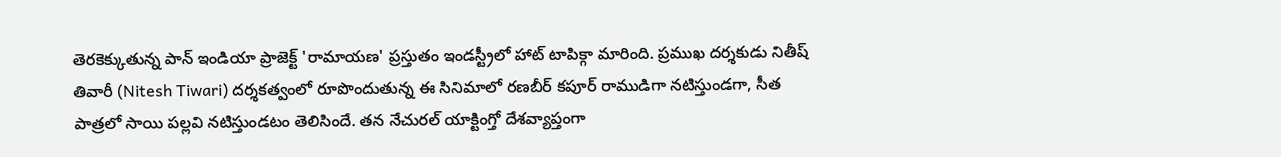తెరకెక్కుతున్న పాన్ ఇండియా ప్రాజెక్ట్ 'రామాయణ' ప్రస్తుతం ఇండస్ట్రీలో హాట్ టాపిక్గా మారింది. ప్రముఖ దర్శకుడు నితీష్ తివారీ (Nitesh Tiwari) దర్శకత్వంలో రూపొందుతున్న ఈ సినిమాలో రణబీర్ కపూర్ రాముడిగా నటిస్తుండగా, సీత పాత్రలో సాయి పల్లవి నటిస్తుండటం తెలిసిందే. తన నేచురల్ యాక్టింగ్తో దేశవ్యాప్తంగా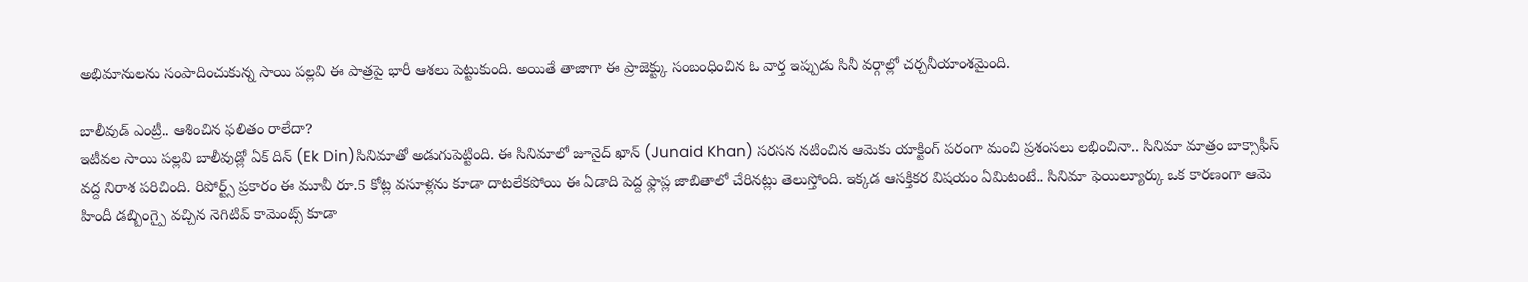అభిమానులను సంపాదించుకున్న సాయి పల్లవి ఈ పాత్రపై భారీ ఆశలు పెట్టుకుంది. అయితే తాజాగా ఈ ప్రాజెక్ట్కు సంబంధించిన ఓ వార్త ఇప్పుడు సినీ వర్గాల్లో చర్చనీయాంశమైంది.

బాలీవుడ్ ఎంట్రీ.. ఆశించిన ఫలితం రాలేదా?
ఇటీవల సాయి పల్లవి బాలీవుడ్లో ఏక్ దిన్ (Ek Din)సినిమాతో అడుగుపెట్టింది. ఈ సినిమాలో జూనైద్ ఖాన్ (Junaid Khan) సరసన నటించిన ఆమెకు యాక్టింగ్ పరంగా మంచి ప్రశంసలు లభించినా.. సినిమా మాత్రం బాక్సాఫీస్ వద్ద నిరాశ పరిచింది. రిపోర్ట్స్ ప్రకారం ఈ మూవీ రూ.5 కోట్ల వసూళ్లను కూడా దాటలేకపోయి ఈ ఏడాది పెద్ద ఫ్లాప్ల జాబితాలో చేరినట్లు తెలుస్తోంది. ఇక్కడ ఆసక్తికర విషయం ఏమిటంటే.. సినిమా ఫెయిల్యూర్కు ఒక కారణంగా ఆమె హిందీ డబ్బింగ్పై వచ్చిన నెగిటివ్ కామెంట్స్ కూడా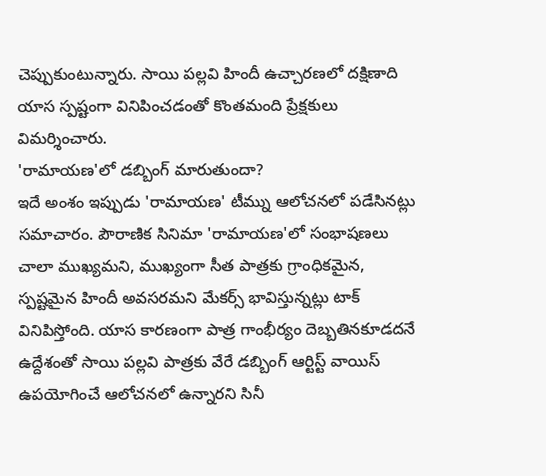చెప్పుకుంటున్నారు. సాయి పల్లవి హిందీ ఉచ్చారణలో దక్షిణాది యాస స్పష్టంగా వినిపించడంతో కొంతమంది ప్రేక్షకులు విమర్శించారు.
'రామాయణ'లో డబ్బింగ్ మారుతుందా?
ఇదే అంశం ఇప్పుడు 'రామాయణ' టీమ్ను ఆలోచనలో పడేసినట్లు సమాచారం. పౌరాణిక సినిమా 'రామాయణ'లో సంభాషణలు చాలా ముఖ్యమని, ముఖ్యంగా సీత పాత్రకు గ్రాంధికమైన, స్పష్టమైన హిందీ అవసరమని మేకర్స్ భావిస్తున్నట్లు టాక్ వినిపిస్తోంది. యాస కారణంగా పాత్ర గాంభీర్యం దెబ్బతినకూడదనే ఉద్దేశంతో సాయి పల్లవి పాత్రకు వేరే డబ్బింగ్ ఆర్టిస్ట్ వాయిస్ ఉపయోగించే ఆలోచనలో ఉన్నారని సినీ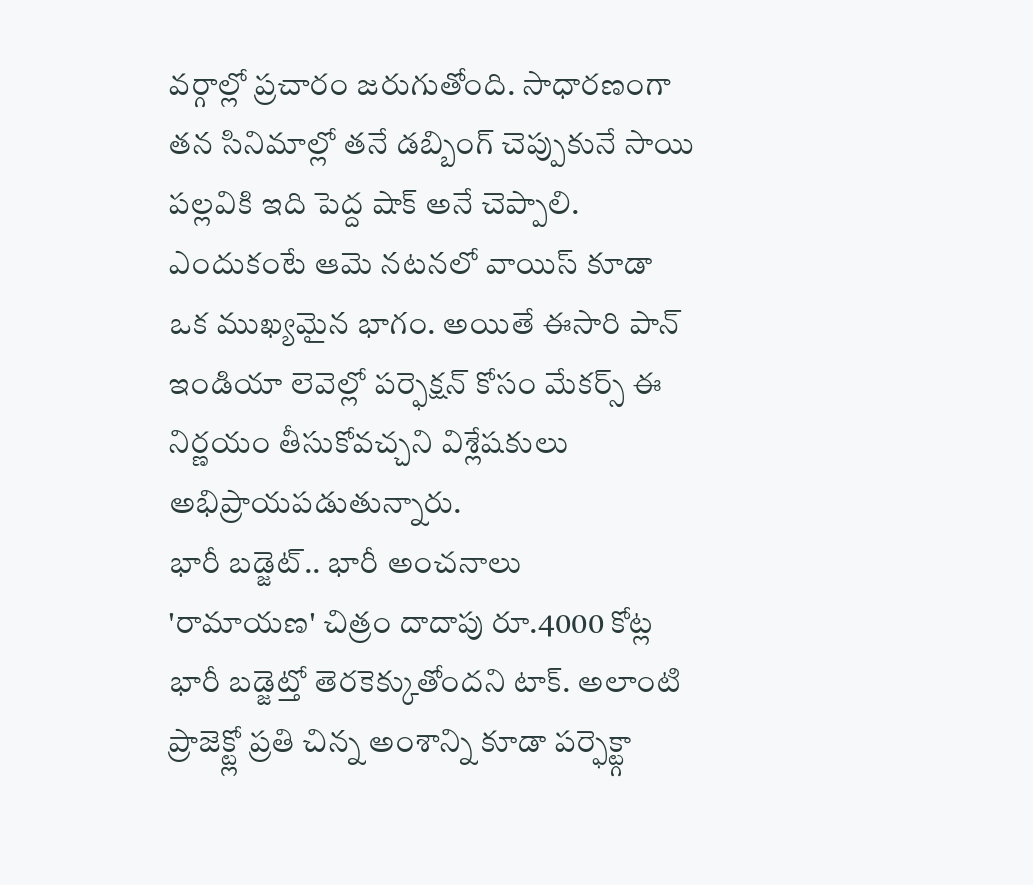వర్గాల్లో ప్రచారం జరుగుతోంది. సాధారణంగా తన సినిమాల్లో తనే డబ్బింగ్ చెప్పుకునే సాయి పల్లవికి ఇది పెద్ద షాక్ అనే చెప్పాలి. ఎందుకంటే ఆమె నటనలో వాయిస్ కూడా ఒక ముఖ్యమైన భాగం. అయితే ఈసారి పాన్ ఇండియా లెవెల్లో పర్ఫెక్షన్ కోసం మేకర్స్ ఈ నిర్ణయం తీసుకోవచ్చని విశ్లేషకులు అభిప్రాయపడుతున్నారు.
భారీ బడ్జెట్.. భారీ అంచనాలు
'రామాయణ' చిత్రం దాదాపు రూ.4000 కోట్ల భారీ బడ్జెట్తో తెరకెక్కుతోందని టాక్. అలాంటి ప్రాజెక్ట్లో ప్రతి చిన్న అంశాన్ని కూడా పర్ఫెక్ట్గా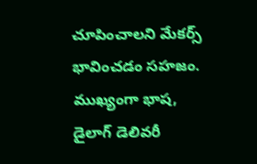చూపించాలని మేకర్స్ భావించడం సహజం. ముఖ్యంగా భాష, డైలాగ్ డెలివరీ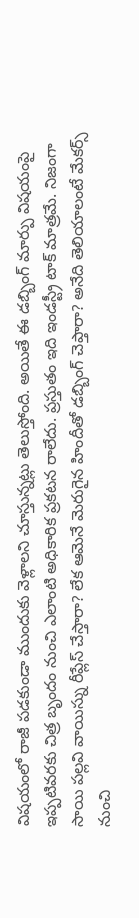విషయంలో రాజీ పడకుండా ముందుకు వెళ్లాలని చూస్తున్నట్లు తెలుస్తోంది. అయితే ఈ డబ్బింగ్ మార్పు విషయంపై ఇప్పటివరకు చిత్ర బృందం నుంచి ఎలాంటి అధికారిక ప్రకటన రాలేదు. ప్రస్తుతం ఇది ఇండస్ట్రీ టాక్ మాత్రమే. నిజంగా సాయి పల్లవి వాయిస్ను రీప్లేస్ చేస్తారా? లేక ఆమెనే మెరుగైన హిందీతో డబ్బింగ్ చెప్తారా? అనేది తెలియాలంటే మేకర్స్ నుంచి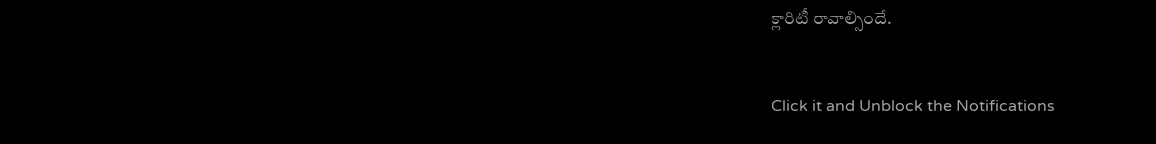క్లారిటీ రావాల్సిందే.


Click it and Unblock the Notifications